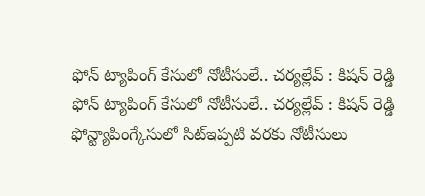ఫోన్ ట్యాపింగ్ కేసులో నోటీసులే.. చర్యల్లేవ్ : కిషన్ రెడ్డి
ఫోన్ ట్యాపింగ్ కేసులో నోటీసులే.. చర్యల్లేవ్ : కిషన్ రెడ్డి
ఫోన్ట్యాపింగ్కేసులో సిట్ఇప్పటి వరకు నోటీసులు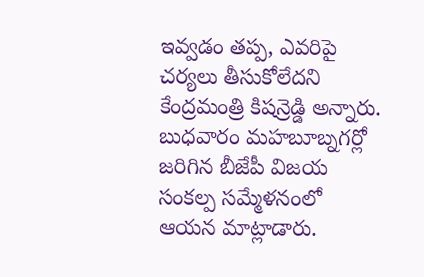ఇవ్వడం తప్ప, ఎవరిపై చర్యలు తీసుకోలేదని కేంద్రమంత్రి కిషన్రెడ్డి అన్నారు. బుధవారం మహబూబ్నగర్లో జరిగిన బీజేపీ విజయ సంకల్ప సమ్మేళనంలో ఆయన మాట్లాడారు.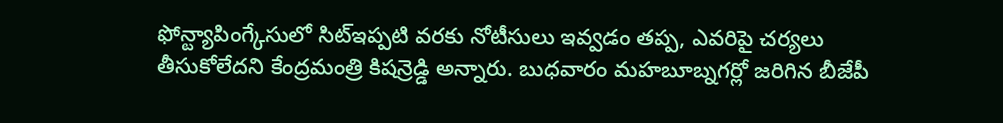ఫోన్ట్యాపింగ్కేసులో సిట్ఇప్పటి వరకు నోటీసులు ఇవ్వడం తప్ప, ఎవరిపై చర్యలు తీసుకోలేదని కేంద్రమంత్రి కిషన్రెడ్డి అన్నారు. బుధవారం మహబూబ్నగర్లో జరిగిన బీజేపీ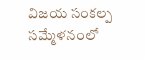విజయ సంకల్ప సమ్మేళనంలో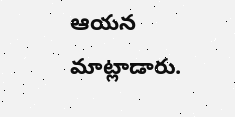ఆయన మాట్లాడారు.